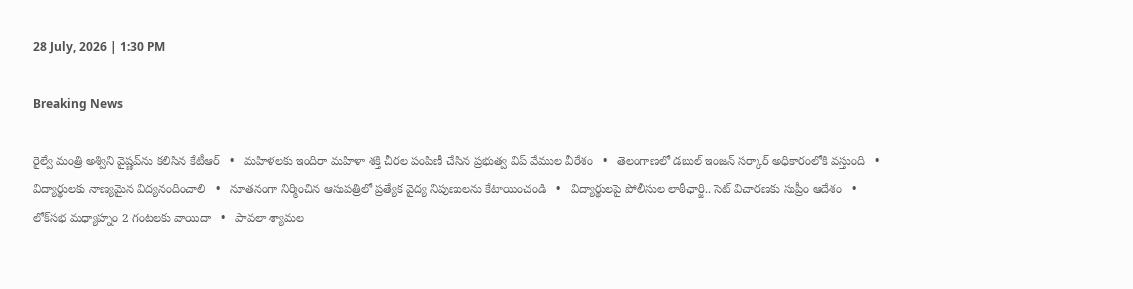28 July, 2026 | 1:30 PM

Breaking News

రైల్వే మంత్రి అశ్విని వైష్ణవ్‌ను కలిసిన కేటీఆర్   •   మహిళలకు ఇందిరా మహిళా శక్తి చీరల పంపిణీ చేసిన ప్రభుత్వ విప్ వేముల వీరేశం   •   తెలంగాణలో డబుల్ ఇంజన్ సర్కార్ అధికారంలోకి వస్తుంది   •   విద్యార్థులకు నాణ్యమైన విద్యనందించాలి   •   నూతనంగా నిర్మించిన ఆసుపత్రిలో ప్రత్యేక వైద్య నిపుణులను కేటాయించండి   •   విద్యార్థులపై పోలీసుల లాఠీఛార్జి.. సెట్ విచారణకు సుప్రీం ఆదేశం   •   లోక్‌సభ మధ్యాహ్నం 2 గంటలకు వాయిదా   •   పావలా శ్యామల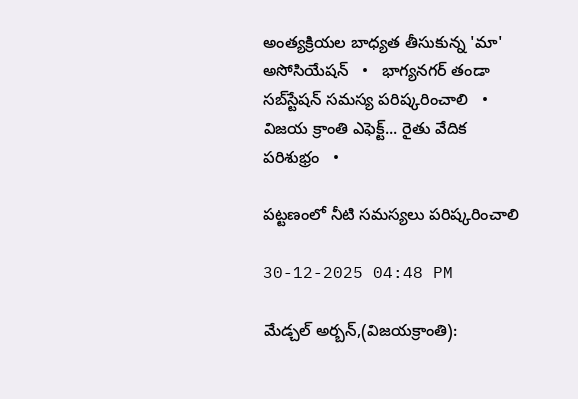అంత్యక్రియల బాధ్యత తీసుకున్న 'మా' అసోసియేషన్   •   భాగ్యనగర్ తండా సబ్‌స్టేషన్ సమస్య పరిష్కరించాలి   •   విజయ క్రాంతి ఎఫెక్ట్... రైతు వేదిక పరిశుభ్రం   •

పట్టణంలో నీటి సమస్యలు పరిష్కరించాలి

30-12-2025 04:48 PM

మేడ్చల్ అర్బన్,(విజయక్రాంతి):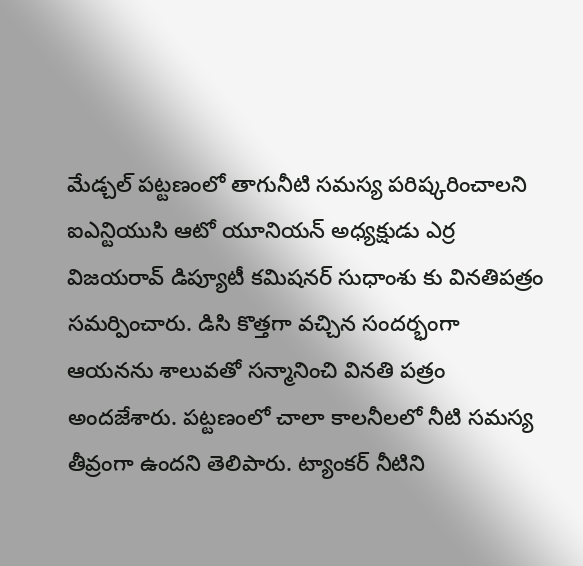మేడ్చల్ పట్టణంలో తాగునీటి సమస్య పరిష్కరించాలని ఐఎన్టియుసి ఆటో యూనియన్ అధ్యక్షుడు ఎర్ర విజయరావ్ డిప్యూటీ కమిషనర్ సుధాంశు కు వినతిపత్రం సమర్పించారు. డిసి కొత్తగా వచ్చిన సందర్భంగా ఆయనను శాలువతో సన్మానించి వినతి పత్రం అందజేశారు. పట్టణంలో చాలా కాలనీలలో నీటి సమస్య తీవ్రంగా ఉందని తెలిపారు. ట్యాంకర్ నీటిని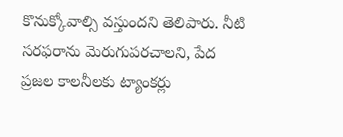కొనుక్కోవాల్సి వస్తుందని తెలిపారు. నీటి సరఫరాను మెరుగుపరచాలని, పేద ప్రజల కాలనీలకు ట్యాంకర్లు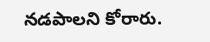నడపాలని కోరారు.